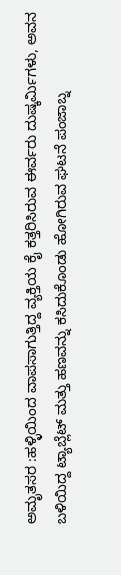ಅಮೃತಸರ :ಹಳ್ಳಿಯಿಂದ ವಾಪಸಾಗುತ್ತಿದ್ದ ವ್ಯಕ್ತಿಯ ಕೈ ಕತ್ತರಿಸಿರುವ ಈರ್ವರು ದುಷ್ಕರ್ಮಿಗಳು, ಅವನ ಬಳಿಯಿದ್ದ ಟ್ಯಾಬ್ಲೆಟ್ ಮತ್ತು ಹಣವನ್ನು ಕಸಿದುಕೊಂಡು ಹೋಗಿರುವ ಘಟನೆ ಪಂಜಾಬ್ನ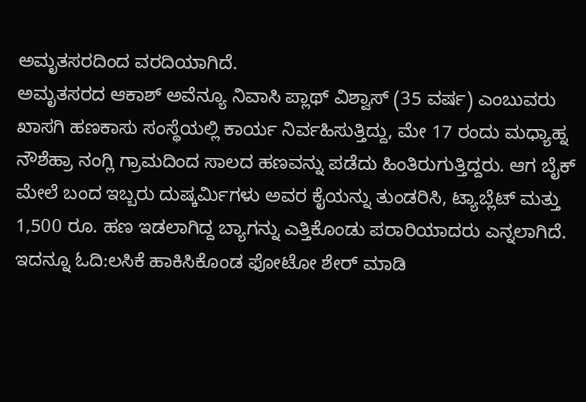ಅಮೃತಸರದಿಂದ ವರದಿಯಾಗಿದೆ.
ಅಮೃತಸರದ ಆಕಾಶ್ ಅವೆನ್ಯೂ ನಿವಾಸಿ ಪ್ಲಾಥ್ ವಿಶ್ವಾಸ್ (35 ವರ್ಷ) ಎಂಬುವರು ಖಾಸಗಿ ಹಣಕಾಸು ಸಂಸ್ಥೆಯಲ್ಲಿ ಕಾರ್ಯ ನಿರ್ವಹಿಸುತ್ತಿದ್ದು, ಮೇ 17 ರಂದು ಮಧ್ಯಾಹ್ನ ನೌಶೆಹ್ರಾ ನಂಗ್ಲಿ ಗ್ರಾಮದಿಂದ ಸಾಲದ ಹಣವನ್ನು ಪಡೆದು ಹಿಂತಿರುಗುತ್ತಿದ್ದರು. ಆಗ ಬೈಕ್ ಮೇಲೆ ಬಂದ ಇಬ್ಬರು ದುಷ್ಕರ್ಮಿಗಳು ಅವರ ಕೈಯನ್ನು ತುಂಡರಿಸಿ, ಟ್ಯಾಬ್ಲೆಟ್ ಮತ್ತು 1,500 ರೂ. ಹಣ ಇಡಲಾಗಿದ್ದ ಬ್ಯಾಗನ್ನು ಎತ್ತಿಕೊಂಡು ಪರಾರಿಯಾದರು ಎನ್ನಲಾಗಿದೆ.
ಇದನ್ನೂ ಓದಿ:ಲಸಿಕೆ ಹಾಕಿಸಿಕೊಂಡ ಫೋಟೋ ಶೇರ್‌ ಮಾಡಿ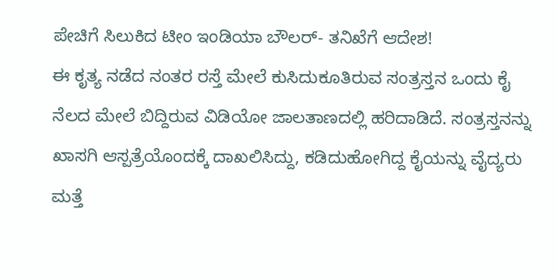ಪೇಚಿಗೆ ಸಿಲುಕಿದ ಟೀಂ ಇಂಡಿಯಾ ಬೌಲರ್‌- ತನಿಖೆಗೆ ಆದೇಶ!
ಈ ಕೃತ್ಯ ನಡೆದ ನಂತರ ರಸ್ತೆ ಮೇಲೆ ಕುಸಿದುಕೂತಿರುವ ಸಂತ್ರಸ್ತನ ಒಂದು ಕೈ ನೆಲದ ಮೇಲೆ ಬಿದ್ದಿರುವ ವಿಡಿಯೋ ಜಾಲತಾಣದಲ್ಲಿ ಹರಿದಾಡಿದೆ. ಸಂತ್ರಸ್ತನನ್ನು ಖಾಸಗಿ ಆಸ್ಪತ್ರೆಯೊಂದಕ್ಕೆ ದಾಖಲಿಸಿದ್ದು, ಕಡಿದುಹೋಗಿದ್ದ ಕೈಯನ್ನು ವೈದ್ಯರು ಮತ್ತೆ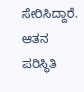ಸೇರಿಸಿದ್ದಾರೆ. ಆತನ ಪರಿಸ್ಥಿತಿ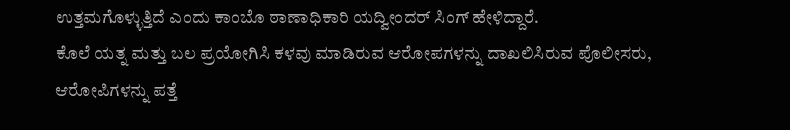ಉತ್ತಮಗೊಳ್ಳುತ್ತಿದೆ ಎಂದು ಕಾಂಬೊ ಠಾಣಾಧಿಕಾರಿ ಯದ್ವೀಂದರ್ ಸಿಂಗ್ ಹೇಳಿದ್ದಾರೆ.
ಕೊಲೆ ಯತ್ನ ಮತ್ತು ಬಲ ಪ್ರಯೋಗಿಸಿ ಕಳವು ಮಾಡಿರುವ ಆರೋಪಗಳನ್ನು ದಾಖಲಿಸಿರುವ ಪೊಲೀಸರು, ಆರೋಪಿಗಳನ್ನು ಪತ್ತೆ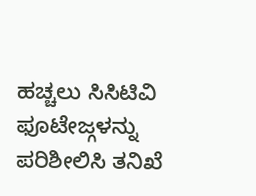ಹಚ್ಚಲು ಸಿಸಿಟಿವಿ ಫೂಟೇಜ್ಗಳನ್ನು ಪರಿಶೀಲಿಸಿ ತನಿಖೆ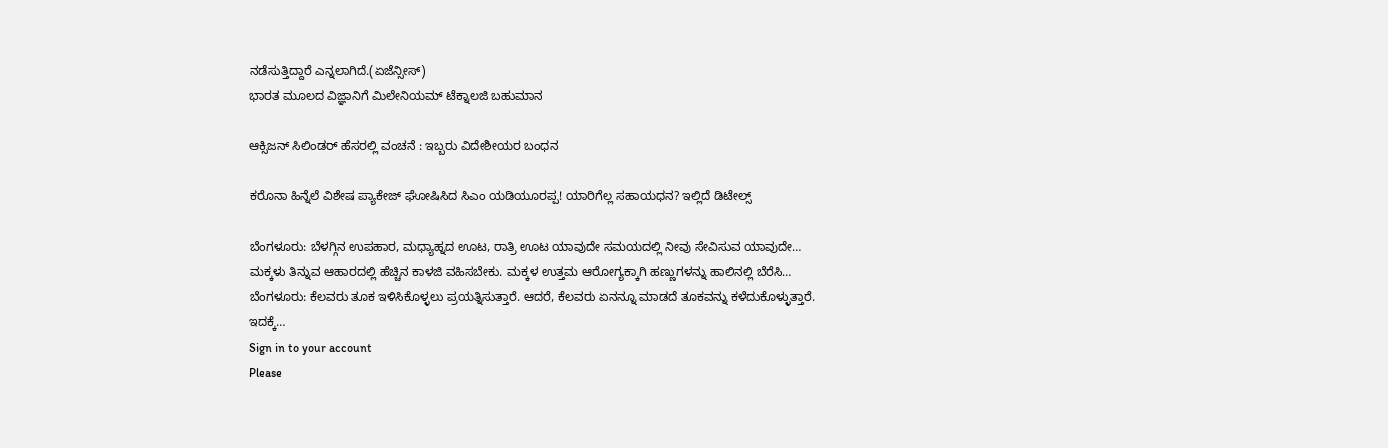ನಡೆಸುತ್ತಿದ್ದಾರೆ ಎನ್ನಲಾಗಿದೆ.(ಏಜೆನ್ಸೀಸ್)
ಭಾರತ ಮೂಲದ ವಿಜ್ಞಾನಿಗೆ ಮಿಲೇನಿಯಮ್ ಟೆಕ್ನಾಲಜಿ ಬಹುಮಾನ

ಆಕ್ಸಿಜನ್ ಸಿಲಿಂಡರ್ ಹೆಸರಲ್ಲಿ ವಂಚನೆ : ಇಬ್ಬರು ವಿದೇಶೀಯರ ಬಂಧನ

ಕರೊನಾ ಹಿನ್ನೆಲೆ ವಿಶೇಷ ಪ್ಯಾಕೇಜ್ ಘೋಷಿಸಿದ ಸಿಎಂ ಯಡಿಯೂರಪ್ಪ! ಯಾರಿಗೆಲ್ಲ ಸಹಾಯಧನ? ಇಲ್ಲಿದೆ ಡಿಟೇಲ್ಸ್

ಬೆಂಗಳೂರು: ಬೆಳಗ್ಗಿನ ಉಪಹಾರ, ಮಧ್ಯಾಹ್ನದ ಊಟ, ರಾತ್ರಿ ಊಟ ಯಾವುದೇ ಸಮಯದಲ್ಲಿ ನೀವು ಸೇವಿಸುವ ಯಾವುದೇ…
ಮಕ್ಕಳು ತಿನ್ನುವ ಆಹಾರದಲ್ಲಿ ಹೆಚ್ಚಿನ ಕಾಳಜಿ ವಹಿಸಬೇಕು. ಮಕ್ಕಳ ಉತ್ತಮ ಆರೋಗ್ಯಕ್ಕಾಗಿ ಹಣ್ಣುಗಳನ್ನು ಹಾಲಿನಲ್ಲಿ ಬೆರೆಸಿ…
ಬೆಂಗಳೂರು: ಕೆಲವರು ತೂಕ ಇಳಿಸಿಕೊಳ್ಳಲು ಪ್ರಯತ್ನಿಸುತ್ತಾರೆ. ಆದರೆ, ಕೆಲವರು ಏನನ್ನೂ ಮಾಡದೆ ತೂಕವನ್ನು ಕಳೆದುಕೊಳ್ಳುತ್ತಾರೆ. ಇದಕ್ಕೆ…
Sign in to your account
Please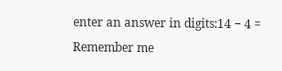enter an answer in digits:14 − 4 =
Remember me